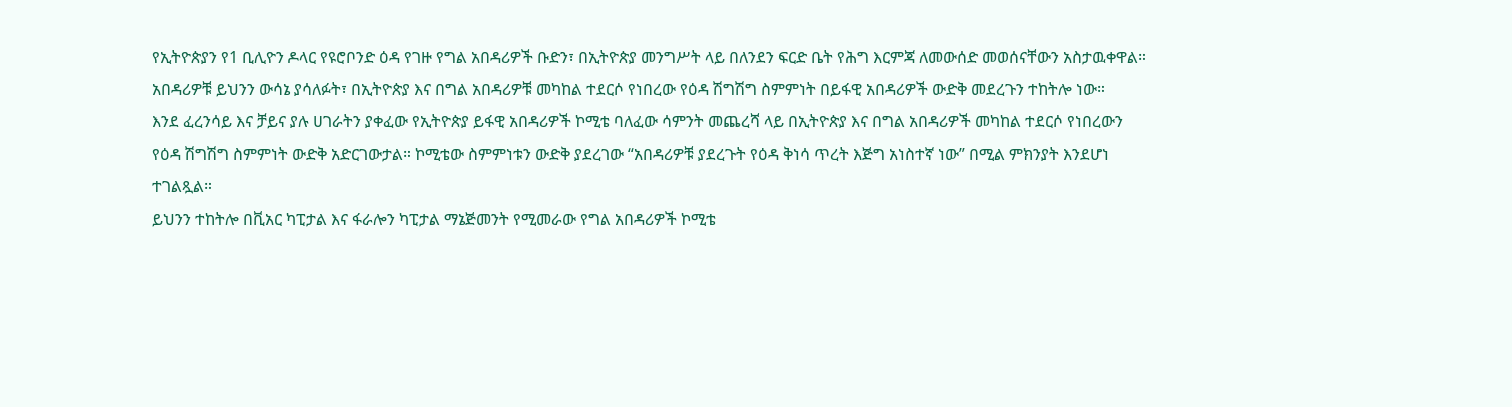የኢትዮጵያን የ1 ቢሊዮን ዶላር የዩሮቦንድ ዕዳ የገዙ የግል አበዳሪዎች ቡድን፣ በኢትዮጵያ መንግሥት ላይ በለንደን ፍርድ ቤት የሕግ እርምጃ ለመውሰድ መወሰናቸውን አስታዉቀዋል።
አበዳሪዎቹ ይህንን ውሳኔ ያሳለፉት፣ በኢትዮጵያ እና በግል አበዳሪዎቹ መካከል ተደርሶ የነበረው የዕዳ ሽግሽግ ስምምነት በይፋዊ አበዳሪዎች ውድቅ መደረጉን ተከትሎ ነው።
እንደ ፈረንሳይ እና ቻይና ያሉ ሀገራትን ያቀፈው የኢትዮጵያ ይፋዊ አበዳሪዎች ኮሚቴ ባለፈው ሳምንት መጨረሻ ላይ በኢትዮጵያ እና በግል አበዳሪዎች መካከል ተደርሶ የነበረውን የዕዳ ሽግሽግ ስምምነት ውድቅ አድርገውታል። ኮሚቴው ስምምነቱን ውድቅ ያደረገው “አበዳሪዎቹ ያደረጉት የዕዳ ቅነሳ ጥረት እጅግ አነስተኛ ነው” በሚል ምክንያት እንደሆነ ተገልጿል።
ይህንን ተከትሎ በቪአር ካፒታል እና ፋራሎን ካፒታል ማኔጅመንት የሚመራው የግል አበዳሪዎች ኮሚቴ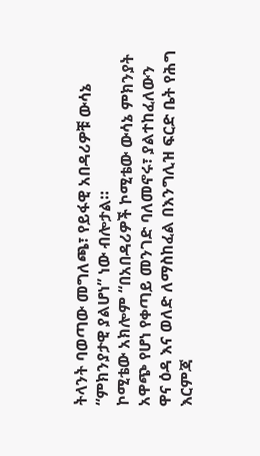ትላንት ባወጣው መግለጫ፣ የይፋዊ አበዳሪዎቹ ውሳኔ “ምክንያታዊ ያልሆነ” ነው ብሎታል።
ኮሚቴው አክሎም “በአበዳሪዎች ኮሚቴው ውሳኔ ምክንያት አዋጭ የሆነ የቀጣይ መንገድ ባለመኖሩ፣ ያልተከፈለውን ዋና ዕዳ እና ወለድ ለማስከፈል በእንግሊዝ ፍርድ ቤት የሕግ እርምጃ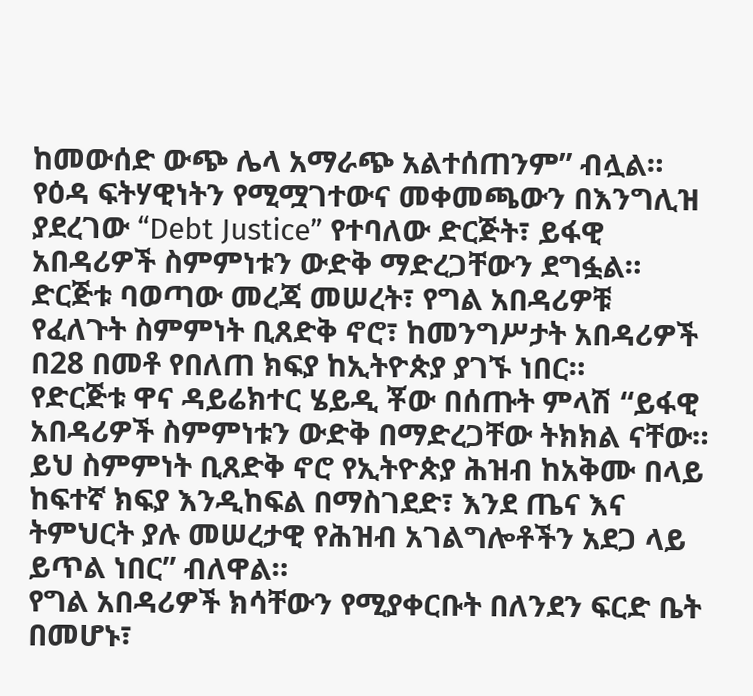ከመውሰድ ውጭ ሌላ አማራጭ አልተሰጠንም” ብሏል።
የዕዳ ፍትሃዊነትን የሚሟገተውና መቀመጫውን በእንግሊዝ ያደረገው “Debt Justice” የተባለው ድርጅት፣ ይፋዊ አበዳሪዎች ስምምነቱን ውድቅ ማድረጋቸውን ደግፏል።
ድርጅቱ ባወጣው መረጃ መሠረት፣ የግል አበዳሪዎቹ የፈለጉት ስምምነት ቢጸድቅ ኖሮ፣ ከመንግሥታት አበዳሪዎች በ28 በመቶ የበለጠ ክፍያ ከኢትዮጵያ ያገኙ ነበር።
የድርጅቱ ዋና ዳይሬክተር ሄይዲ ቾው በሰጡት ምላሽ “ይፋዊ አበዳሪዎች ስምምነቱን ውድቅ በማድረጋቸው ትክክል ናቸው። ይህ ስምምነት ቢጸድቅ ኖሮ የኢትዮጵያ ሕዝብ ከአቅሙ በላይ ከፍተኛ ክፍያ እንዲከፍል በማስገደድ፣ እንደ ጤና እና ትምህርት ያሉ መሠረታዊ የሕዝብ አገልግሎቶችን አደጋ ላይ ይጥል ነበር” ብለዋል።
የግል አበዳሪዎች ክሳቸውን የሚያቀርቡት በለንደን ፍርድ ቤት በመሆኑ፣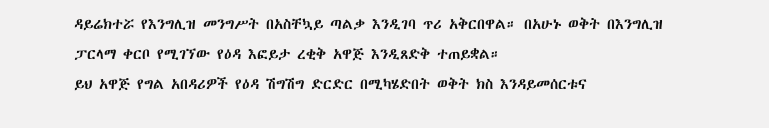ዳይሬክተሯ የእንግሊዝ መንግሥት በአስቸኳይ ጣልቃ እንዲገባ ጥሪ አቅርበዋል። በአሁኑ ወቅት በእንግሊዝ ፓርላማ ቀርቦ የሚገኘው የዕዳ እፎይታ ረቂቅ አዋጅ እንዲጸድቅ ተጠይቋል።
ይህ አዋጅ የግል አበዳሪዎች የዕዳ ሽግሽግ ድርድር በሚካሄድበት ወቅት ክስ እንዳይመሰርቱና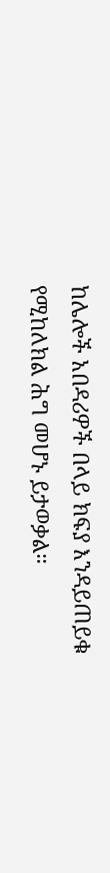ከሌሎች አበዳሪዎች በላይ ክፍያ እንዳይጠይቁ የሚከለክል ሕግ መሆኑ ይታወቃል።